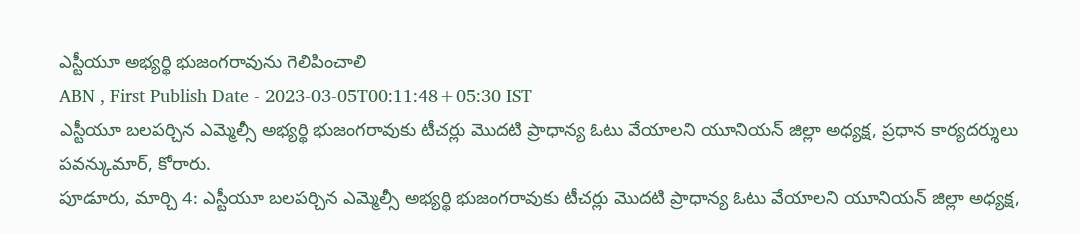ఎస్టీయూ అభ్యర్థి భుజంగరావును గెలిపించాలి
ABN , First Publish Date - 2023-03-05T00:11:48+05:30 IST
ఎస్టీయూ బలపర్చిన ఎమ్మెల్సీ అభ్యర్థి భుజంగరావుకు టీచర్లు మొదటి ప్రాధాన్య ఓటు వేయాలని యూనియన్ జిల్లా అధ్యక్ష, ప్రధాన కార్యదర్శులు పవన్కుమార్, కోరారు.
పూడూరు, మార్చి 4: ఎస్టీయూ బలపర్చిన ఎమ్మెల్సీ అభ్యర్థి భుజంగరావుకు టీచర్లు మొదటి ప్రాధాన్య ఓటు వేయాలని యూనియన్ జిల్లా అధ్యక్ష,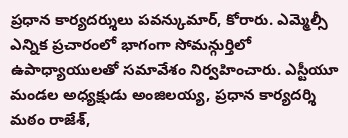ప్రధాన కార్యదర్శులు పవన్కుమార్, కోరారు. ఎమ్మెల్సీ ఎన్నిక ప్రచారంలో భాగంగా సోమన్గుర్తిలో ఉపాధ్యాయులతో సమావేశం నిర్వహించారు. ఎస్టీయూ మండల అధ్యక్షుడు అంజిలయ్య, ప్రధాన కార్యదర్శి మఠం రాజేశ్,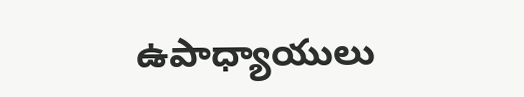ఉపాధ్యాయులు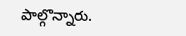పాల్గొన్నారు.